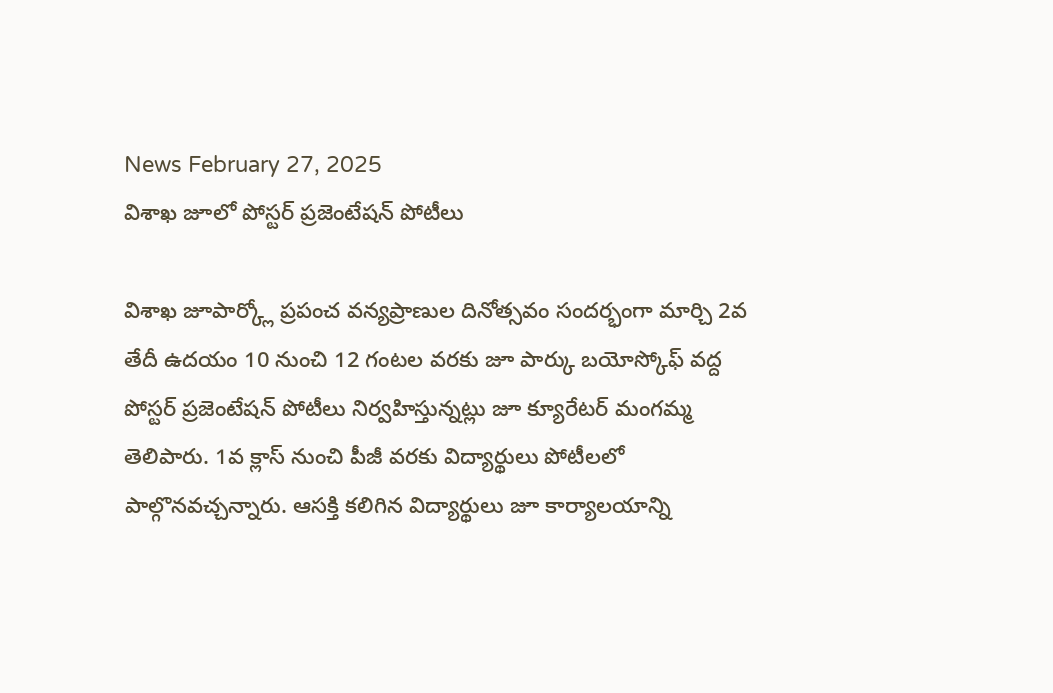News February 27, 2025
విశాఖ జూలో పోస్టర్ ప్రజెంటేషన్ పోటీలు

విశాఖ జూపార్క్లో ప్రపంచ వన్యప్రాణుల దినోత్సవం సందర్భంగా మార్చి 2వ తేదీ ఉదయం 10 నుంచి 12 గంటల వరకు జూ పార్కు బయోస్కోఫ్ వద్ద పోస్టర్ ప్రజెంటేషన్ పోటీలు నిర్వహిస్తున్నట్లు జూ క్యూరేటర్ మంగమ్మ తెలిపారు. 1వ క్లాస్ నుంచి పీజీ వరకు విద్యార్థులు పోటీలలో పాల్గొనవచ్చన్నారు. ఆసక్తి కలిగిన విద్యార్థులు జూ కార్యాలయాన్ని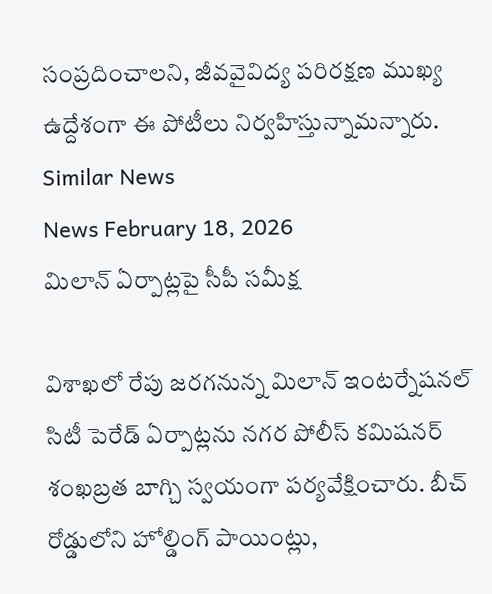సంప్రదించాలని, జీవవైవిద్య పరిరక్షణ ముఖ్య ఉద్దేశంగా ఈ పోటీలు నిర్వహిస్తున్నామన్నారు.
Similar News
News February 18, 2026
మిలాన్ ఏర్పాట్లపై సీపీ సమీక్ష

విశాఖలో రేపు జరగనున్న మిలాన్ ఇంటర్నేషనల్ సిటీ పెరేడ్ ఏర్పాట్లను నగర పోలీస్ కమిషనర్ శంఖబ్రత బాగ్చి స్వయంగా పర్యవేక్షించారు. బీచ్ రోడ్డులోని హోల్డింగ్ పాయింట్లు,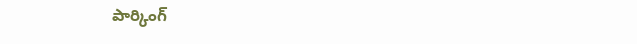పార్కింగ్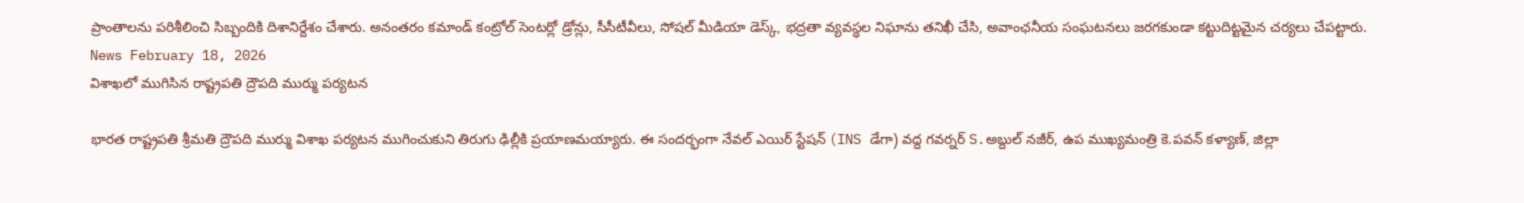ప్రాంతాలను పరిశీలించి సిబ్బందికి దిశానిర్దేశం చేశారు. అనంతరం కమాండ్ కంట్రోల్ సెంటర్లో డ్రోన్లు, సీసీటీవీలు, సోషల్ మీడియా డెస్క్, భద్రతా వ్యవస్థల నిఘాను తనిఖీ చేసి, అవాంఛనీయ సంఘటనలు జరగకుండా కట్టుదిట్టమైన చర్యలు చేపట్టారు.
News February 18, 2026
విశాఖలో ముగిసిన రాష్ట్రపతి ద్రౌపది ముర్ము పర్యటన

భారత రాష్ట్రపతి శ్రీమతి ద్రౌపది ముర్ము విశాఖ పర్యటన ముగించుకుని తిరుగు ఢిల్లీకి ప్రయాణమయ్యారు. ఈ సందర్భంగా నేవల్ ఎయిర్ స్టేషన్ (INS డేగా) వద్ద గవర్నర్ S.అబ్దుల్ నజీర్, ఉప ముఖ్యమంత్రి కె.పవన్ కళ్యాణ్, జిల్లా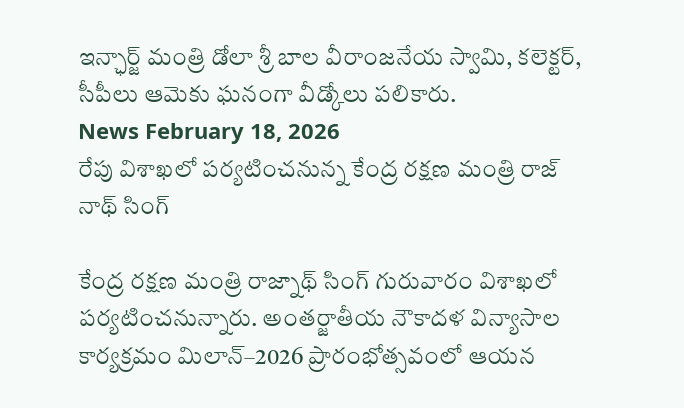ఇన్ఛార్జ్ మంత్రి డోలా శ్రీ బాల వీరాంజనేయ స్వామి, కలెక్టర్, సీపీలు ఆమెకు ఘనంగా వీడ్కోలు పలికారు.
News February 18, 2026
రేపు విశాఖలో పర్యటించనున్న కేంద్ర రక్షణ మంత్రి రాజ్ నాథ్ సింగ్

కేంద్ర రక్షణ మంత్రి రాజ్నాథ్ సింగ్ గురువారం విశాఖలో పర్యటించనున్నారు. అంతర్జాతీయ నౌకాదళ విన్యాసాల కార్యక్రమం మిలాన్–2026 ప్రారంభోత్సవంలో ఆయన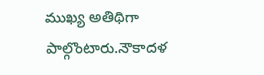ముఖ్య అతిథిగా పాల్గొంటారు.నౌకాదళ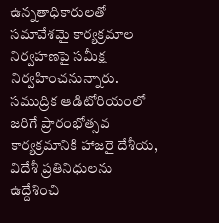ఉన్నతాధికారులతో సమావేశమై కార్యక్రమాల నిర్వహణపై సమీక్ష నిర్వహించనున్నారు. సముద్రిక ఆడిటోరియంలో జరిగే ప్రారంభోత్సవ కార్యక్రమానికి హాజరై దేశీయ, విదేశీ ప్రతినిధులను ఉద్దేశించి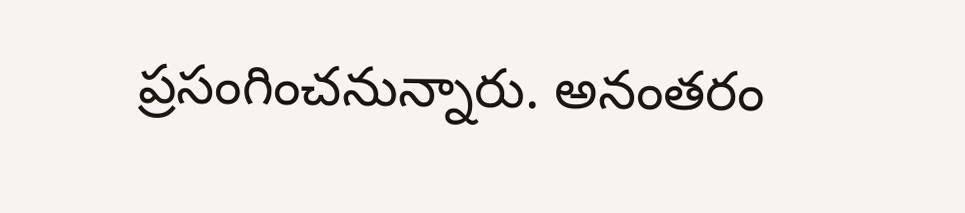ప్రసంగించనున్నారు. అనంతరం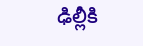ఢిల్లీకి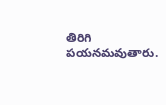తిరిగి పయనమవుతారు.